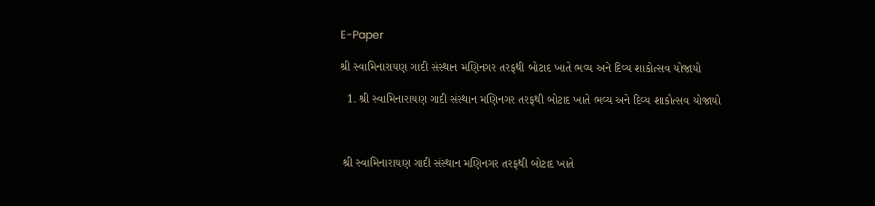E-Paper

શ્રી સ્વામિનારાયણ ગાદી સંસ્થાન મણિનગર તરફથી બોટાદ ખાતે ભવ્ય અને દિવ્ય શાકોત્સવ યોજાયો

  1. શ્રી સ્વામિનારાયણ ગાદી સંસ્થાન મણિનગર તરફથી બોટાદ ખાતે ભવ્ય અને દિવ્ય શાકોત્સવ યોજાયો



 શ્રી સ્વામિનારાયણ ગાદી સંસ્થાન મણિનગર તરફથી બોટાદ ખાતે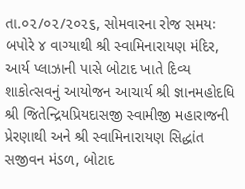તા.૦૨/૦૨/૨૦૨૬, સોમવારના રોજ સમયઃ બપોરે ૪ વાગ્યાથી શ્રી સ્વામિનારાયણ મંદિર, આર્ય પ્લાઝાની પાસે બોટાદ ખાતે દિવ્ય શાકોત્સવનું આયોજન આચાર્ય શ્રી જ્ઞાનમહોદધિ શ્રી જિતેન્દ્રિયપ્રિયદાસજી સ્વામીજી મહારાજની પ્રેરણાથી અને શ્રી સ્વામિનારાયણ સિદ્ધાંત સજીવન મંડળ, બોટાદ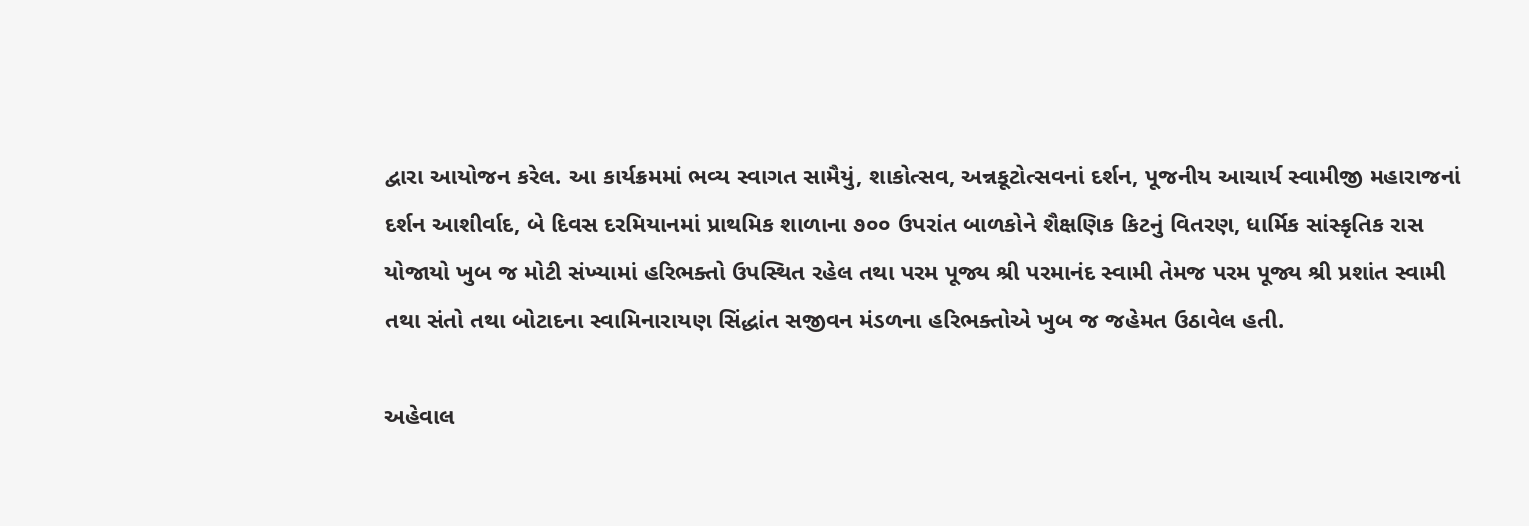દ્વારા આયોજન કરેલ. આ કાર્યક્રમમાં ભવ્ય સ્વાગત સામૈયું, શાકોત્સવ, અન્નકૂટોત્સવનાં દર્શન, પૂજનીય આચાર્ય સ્વામીજી મહારાજનાં દર્શન આશીર્વાદ, બે દિવસ દરમિયાનમાં પ્રાથમિક શાળાના ૭૦૦ ઉપરાંત બાળકોને શૈક્ષણિક કિટનું વિતરણ, ધાર્મિક સાંસ્કૃતિક રાસ યોજાયો ખુબ જ મોટી સંખ્યામાં હરિભક્તો ઉપસ્થિત રહેલ તથા પરમ પૂજ્ય શ્રી પરમાનંદ સ્વામી તેમજ પરમ પૂજ્ય શ્રી પ્રશાંત સ્વામી તથા સંતો તથા બોટાદના સ્વામિનારાયણ સિંદ્ધાંત સજીવન મંડળના હરિભક્તોએ ખુબ જ જહેમત ઉઠાવેલ હતી.

અહેવાલ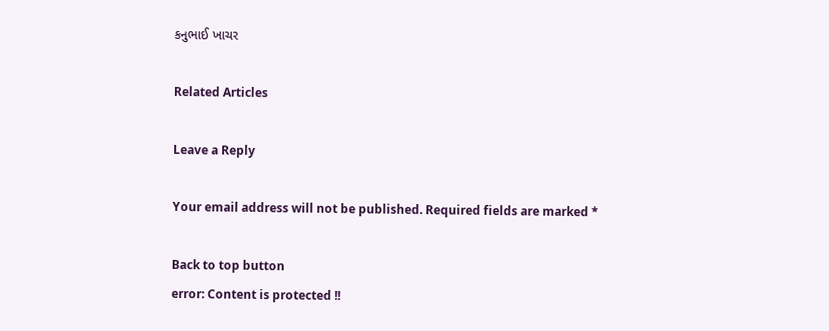કનુભાઈ ખાચર

Related Articles

Leave a Reply

Your email address will not be published. Required fields are marked *

Back to top button
error: Content is protected !!